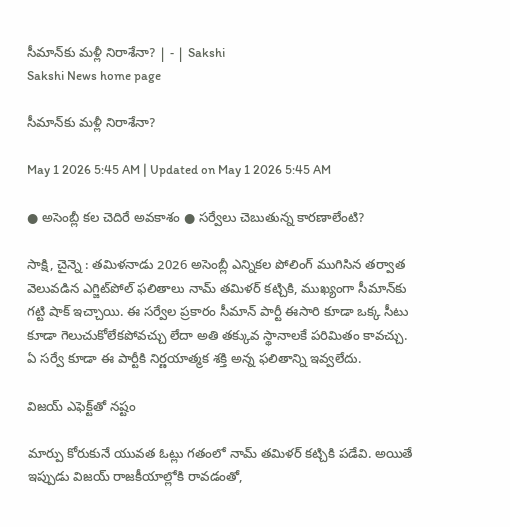సీమాన్‌కు మళ్లీ నిరాశేనా? | - | Sakshi
Sakshi News home page

సీమాన్‌కు మళ్లీ నిరాశేనా?

May 1 2026 5:45 AM | Updated on May 1 2026 5:45 AM

● అసెంబ్లీ కల చెదిరే అవకాశం ● సర్వేలు చెబుతున్న కారణాలేంటి?

సాక్షి, చైన్నె : తమిళనాడు 2026 అసెంబ్లీ ఎన్నికల పోలింగ్‌ ముగిసిన తర్వాత వెలువడిన ఎగ్జిట్‌పోల్‌ ఫలితాలు నామ్‌ తమిళర్‌ కట్చికి, ముఖ్యంగా సీమాన్‌కు గట్టి షాక్‌ ఇచ్చాయి. ఈ సర్వేల ప్రకారం సీమాన్‌ పార్టీ ఈసారి కూడా ఒక్క సీటు కూడా గెలుచుకోలేకపోవచ్చు లేదా అతి తక్కువ స్థానాలకే పరిమితం కావచ్చు. ఏ సర్వే కూడా ఈ పార్టీకి నిర్ణయాత్మక శక్తి అన్న ఫలితాన్ని ఇవ్వలేదు.

విజయ్‌ ఎఫెక్ట్‌తో నష్టం

మార్పు కోరుకునే యువత ఓట్లు గతంలో నామ్‌ తమిళర్‌ కట్చికి పడేవి. అయితే ఇప్పుడు విజయ్‌ రాజకీయాల్లోకి రావడంతో,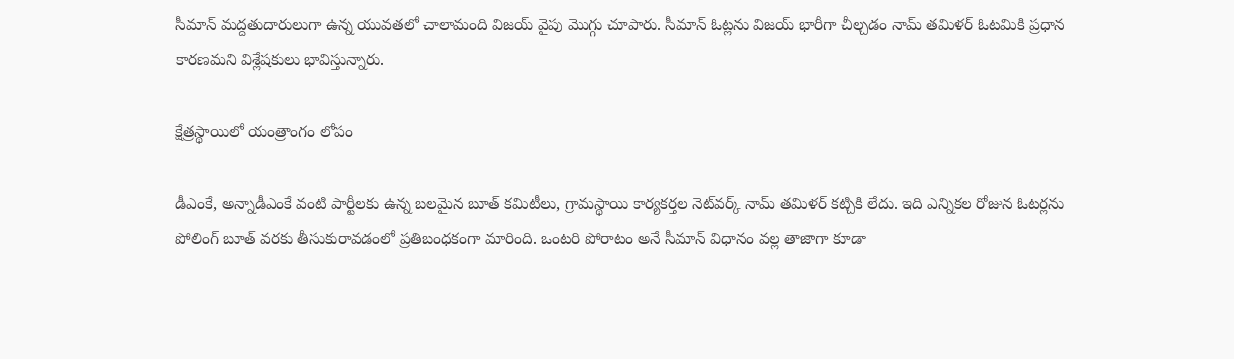సీమాన్‌ మద్దతుదారులుగా ఉన్న యువతలో చాలామంది విజయ్‌ వైపు మొగ్గు చూపారు. సీమాన్‌ ఓట్లను విజయ్‌ భారీగా చీల్చడం నామ్‌ తమిళర్‌ ఓటమికి ప్రధాన కారణమని విశ్లేషకులు భావిస్తున్నారు.

క్షేత్రస్థాయిలో యంత్రాంగం లోపం

డీఎంకే, అన్నాడీఎంకే వంటి పార్టీలకు ఉన్న బలమైన బూత్‌ కమిటీలు, గ్రామస్థాయి కార్యకర్తల నెట్‌వర్క్‌ నామ్‌ తమిళర్‌ కట్చికి లేదు. ఇది ఎన్నికల రోజున ఓటర్లను పోలింగ్‌ బూత్‌ వరకు తీసుకురావడంలో ప్రతిబంధకంగా మారింది. ఒంటరి పోరాటం అనే సీమాన్‌ విధానం వల్ల తాజాగా కూడా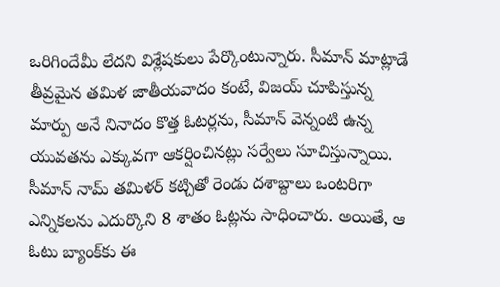ఒరిగిందేమీ లేదని విశ్లేషకులు పేర్కొంటున్నారు. సీమాన్‌ మాట్లాడే తీవ్రమైన తమిళ జాతీయవాదం కంటే, విజయ్‌ చూపిస్తున్న మార్పు అనే నినాదం కొత్త ఓటర్లను, సీమాన్‌ వెన్నంటి ఉన్న యువతను ఎక్కువగా ఆకర్షించినట్లు సర్వేలు సూచిస్తున్నాయి. సీమాన్‌ నామ్‌ తమిళర్‌ కట్చితో రెండు దశాబ్దాలు ఒంటరిగా ఎన్నికలను ఎదుర్కొని 8 శాతం ఓట్లను సాధించారు. అయితే, ఆ ఓటు బ్యాంక్‌కు ఈ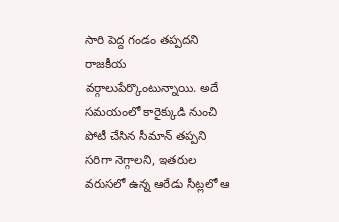సారి పెద్ద గండం తప్పదని రాజకీయ వర్గాలుపేర్కొంటున్నాయి. అదే సమయంలో కారైక్కుడి నుంచి పోటీ చేసిన సీమాన్‌ తప్పని సరిగా నెగ్గాలని, ఇతరుల వరుసలో ఉన్న ఆరేడు సీట్లలో ఆ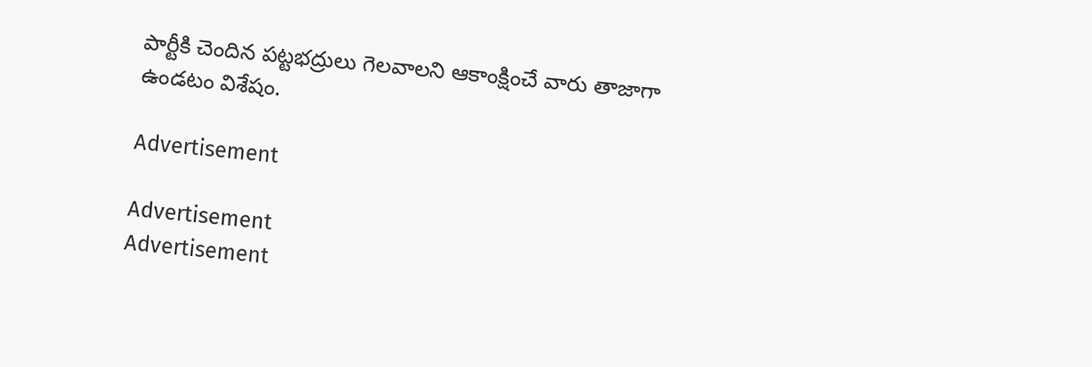పార్టీకి చెందిన పట్టభద్రులు గెలవాలని ఆకాంక్షించే వారు తాజాగా ఉండటం విశేషం.

Advertisement

Advertisement
Advertisement